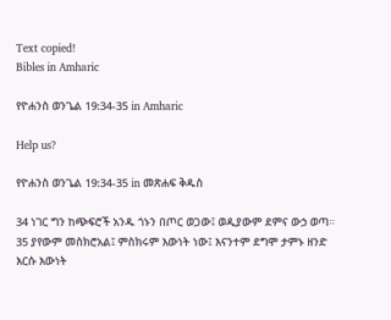Text copied!
Bibles in Amharic

የዮሐንስ ወንጌል 19:34-35 in Amharic

Help us?

የዮሐንስ ወንጌል 19:34-35 in መጽሐፍ ቅዱስ

34 ነገር ግን ከጭፍሮች አንዱ ጎኑን በጦር ወጋው፤ ወዲያውም ደምና ውኃ ወጣ።
35 ያየውም መስክሮአል፤ ምስክሩም እውነት ነው፤ እናንተም ደግሞ ታምኑ ዘንድ እርሱ እውነት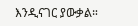እንዲናገር ያውቃል።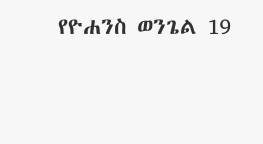የዮሐንስ ወንጌል 19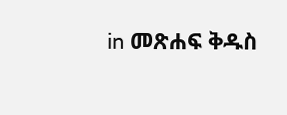in መጽሐፍ ቅዱስ